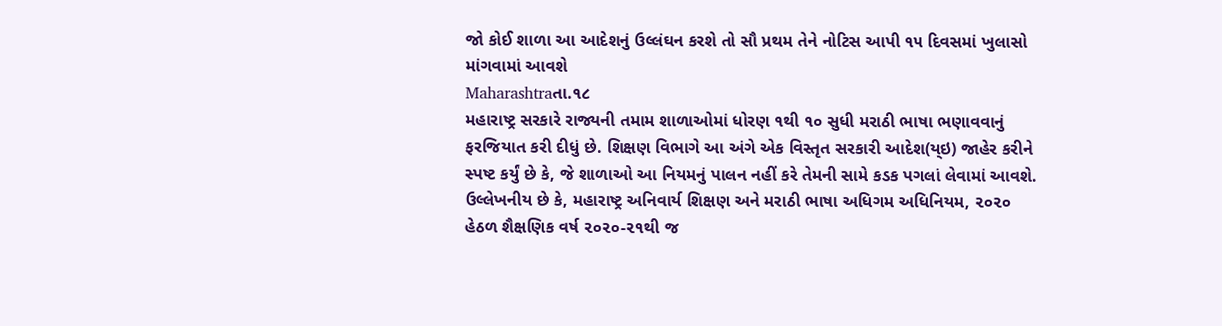જો કોઈ શાળા આ આદેશનું ઉલ્લંઘન કરશે તો સૌ પ્રથમ તેને નોટિસ આપી ૧૫ દિવસમાં ખુલાસો માંગવામાં આવશે
Maharashtraતા.૧૮
મહારાષ્ટ્ર સરકારે રાજ્યની તમામ શાળાઓમાં ધોરણ ૧થી ૧૦ સુધી મરાઠી ભાષા ભણાવવાનું ફરજિયાત કરી દીધું છે. શિક્ષણ વિભાગે આ અંગે એક વિસ્તૃત સરકારી આદેશ(ય્ઇ) જાહેર કરીને સ્પષ્ટ કર્યું છે કે, જે શાળાઓ આ નિયમનું પાલન નહીં કરે તેમની સામે કડક પગલાં લેવામાં આવશે. ઉલ્લેખનીય છે કે, મહારાષ્ટ્ર અનિવાર્ય શિક્ષણ અને મરાઠી ભાષા અધિગમ અધિનિયમ, ૨૦૨૦ હેઠળ શૈક્ષણિક વર્ષ ૨૦૨૦-૨૧થી જ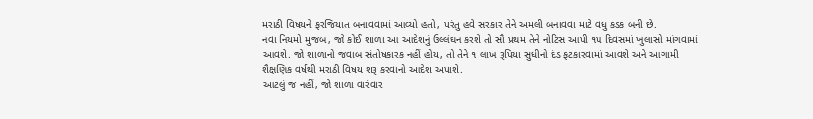મરાઠી વિષયને ફરજિયાત બનાવવામાં આવ્યો હતો, પરંતુ હવે સરકાર તેને અમલી બનાવવા માટે વધુ કડક બની છે.
નવા નિયમો મુજબ, જો કોઈ શાળા આ આદેશનું ઉલ્લંઘન કરશે તો સૌ પ્રથમ તેને નોટિસ આપી ૧૫ દિવસમાં ખુલાસો માંગવામાં આવશે. જો શાળાનો જવાબ સંતોષકારક નહીં હોય, તો તેને ૧ લાખ રૂપિયા સુધીનો દંડ ફટકારવામાં આવશે અને આગામી શૈક્ષણિક વર્ષથી મરાઠી વિષય શરૂ કરવાનો આદેશ અપાશે.
આટલું જ નહીં, જો શાળા વારંવાર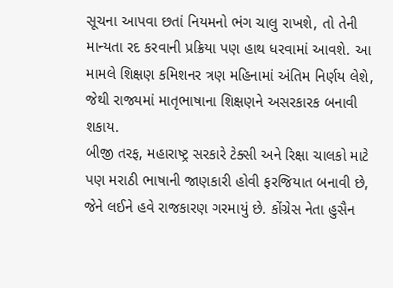સૂચના આપવા છતાં નિયમનો ભંગ ચાલુ રાખશે, તો તેની માન્યતા રદ કરવાની પ્રક્રિયા પણ હાથ ધરવામાં આવશે. આ મામલે શિક્ષણ કમિશનર ત્રણ મહિનામાં અંતિમ નિર્ણય લેશે, જેથી રાજ્યમાં માતૃભાષાના શિક્ષણને અસરકારક બનાવી શકાય.
બીજી તરફ, મહારાષ્ટ્ર સરકારે ટેક્સી અને રિક્ષા ચાલકો માટે પણ મરાઠી ભાષાની જાણકારી હોવી ફરજિયાત બનાવી છે, જેને લઈને હવે રાજકારણ ગરમાયું છે. કોંગ્રેસ નેતા હુસૈન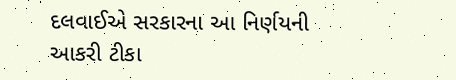દલવાઈએ સરકારના આ નિર્ણયની આકરી ટીકા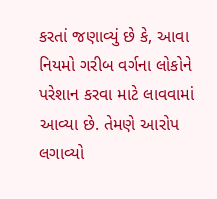કરતાં જણાવ્યું છે કે, આવા નિયમો ગરીબ વર્ગના લોકોને પરેશાન કરવા માટે લાવવામાં આવ્યા છે. તેમણે આરોપ લગાવ્યો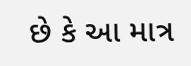છે કે આ માત્ર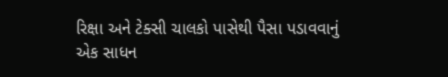રિક્ષા અને ટેક્સી ચાલકો પાસેથી પૈસા પડાવવાનું એક સાધન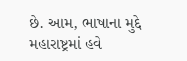છે. આમ, ભાષાના મુદ્દે મહારાષ્ટ્રમાં હવે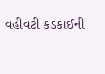વહીવટી કડકાઈની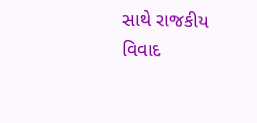સાથે રાજકીય વિવાદ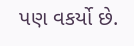પણ વકર્યો છે.